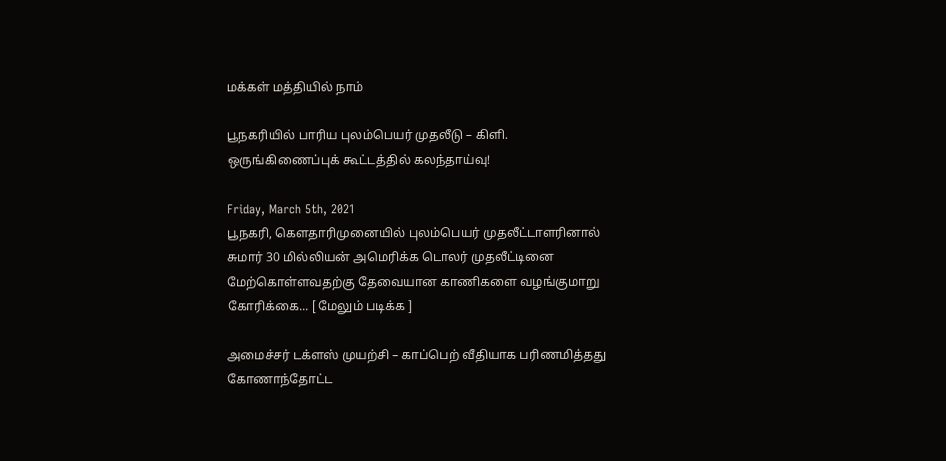மக்கள் மத்தியில் நாம்

பூநகரியில் பாரிய புலம்பெயர் முதலீடு – கிளி. ஒருங்கிணைப்புக் கூட்டத்தில் கலந்தாய்வு!

Friday, March 5th, 2021
பூநகரி, கௌதாரிமுனையில் புலம்பெயர் முதலீட்டாளரினால்  சுமார் 30 மில்லியன் அமெரிக்க டொலர் முதலீட்டினை மேற்கொள்ளவதற்கு தேவையான காணிகளை வழங்குமாறு கோரிக்கை... [ மேலும் படிக்க ]

அமைச்சர் டக்ளஸ் முயற்சி – காப்பெற் வீதியாக பரிணமித்தது கோணாந்தோட்ட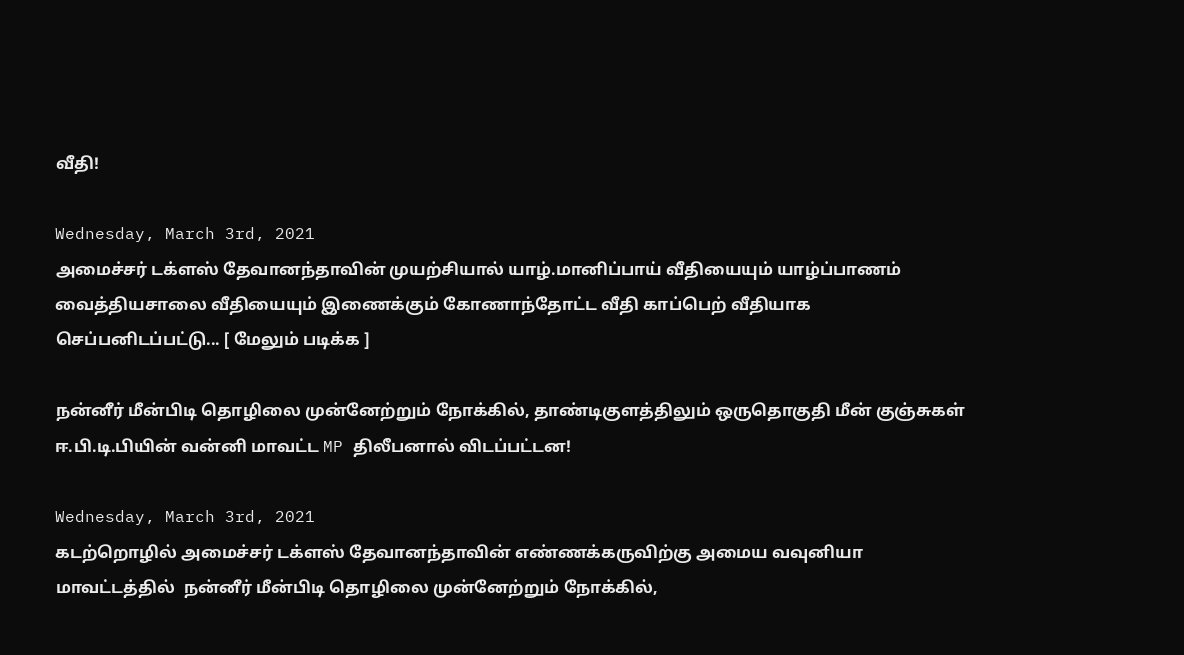வீதி!

Wednesday, March 3rd, 2021
அமைச்சர் டக்ளஸ் தேவானந்தாவின் முயற்சியால் யாழ்.மானிப்பாய் வீதியையும் யாழ்ப்பாணம் வைத்தியசாலை வீதியையும் இணைக்கும் கோணாந்தோட்ட வீதி காப்பெற் வீதியாக செப்பனிடப்பட்டு... [ மேலும் படிக்க ]

நன்னீர் மீன்பிடி தொழிலை முன்னேற்றும் நோக்கில், தாண்டிகுளத்திலும் ஒருதொகுதி மீன் குஞ்சுகள் ஈ.பி.டி.பியின் வன்னி மாவட்ட MP திலீபனால் விடப்பட்டன!

Wednesday, March 3rd, 2021
கடற்றொழில் அமைச்சர் டக்ளஸ் தேவானந்தாவின் எண்ணக்கருவிற்கு அமைய வவுனியா மாவட்டத்தில்  நன்னீர் மீன்பிடி தொழிலை முன்னேற்றும் நோக்கில்,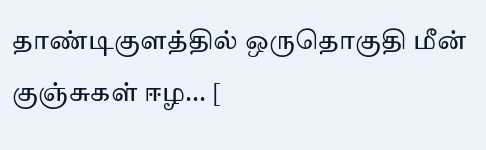தாண்டிகுளத்தில் ஒருதொகுதி மீன் குஞ்சுகள் ஈழ... [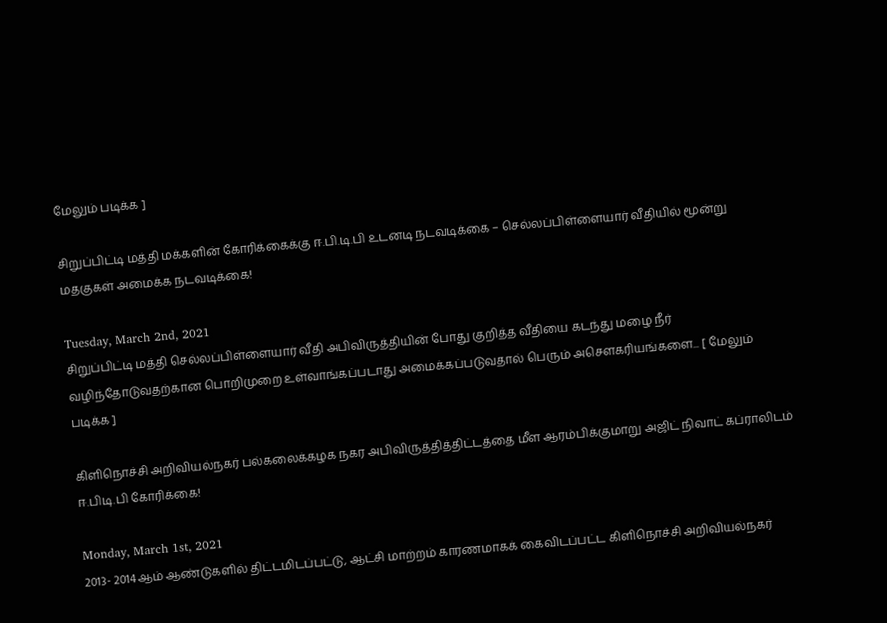மேலும் படிக்க ]

சிறுப்பிட்டி மத்தி மக்களின் கோரிக்கைக்கு ஈ.பி.டி.பி உடனடி நடவடிக்கை – செல்லப்பிள்ளையார் வீதியில் மூன்று மதகுகள் அமைக்க நடவடிக்கை!

Tuesday, March 2nd, 2021
சிறுப்பிட்டி மத்தி செல்லப்பிள்ளையார் வீதி அபிவிருத்தியின் போது குறித்த வீதியை கடந்து மழை நீர் வழிந்தோடுவதற்கான பொறிமுறை உள்வாங்கப்படாது அமைக்கப்படுவதால் பெரும் அசௌகரியங்களை... [ மேலும் படிக்க ]

கிளிநொச்சி அறிவியல்நகர் பல்கலைக்கழக நகர அபிவிருத்தித்திட்டத்தை மீள ஆரம்பிக்குமாறு அஜிட் நிவாட் கப்ராலிடம் ஈ.பிடி.பி கோரிக்கை!

Monday, March 1st, 2021
2013- 2014ஆம் ஆண்டுகளில் திட்டமிடப்பட்டு, ஆட்சி மாற்றம் காரணமாகக் கைவிடப்பட்ட கிளிநொச்சி அறிவியல்நகர்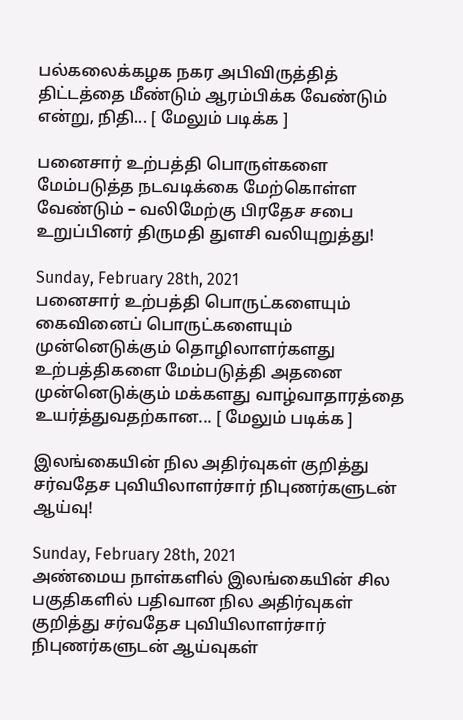பல்கலைக்கழக நகர அபிவிருத்தித் திட்டத்தை மீண்டும் ஆரம்பிக்க வேண்டும் என்று, நிதி... [ மேலும் படிக்க ]

பனைசார் உற்பத்தி பொருள்களை மேம்படுத்த நடவடிக்கை மேற்கொள்ள வேண்டும் – வலிமேற்கு பிரதேச சபை உறுப்பினர் திருமதி துளசி வலியுறுத்து!

Sunday, February 28th, 2021
பனைசார் உற்பத்தி பொருட்களையும் கைவினைப் பொருட்களையும் முன்னெடுக்கும் தொழிலாளர்களது உற்பத்திகளை மேம்படுத்தி அதனை முன்னெடுக்கும் மக்களது வாழ்வாதாரத்தை உயர்த்துவதற்கான... [ மேலும் படிக்க ]

இலங்கையின் நில அதிர்வுகள் குறித்து சர்வதேச புவியிலாளர்சார் நிபுணர்களுடன் ஆய்வு!

Sunday, February 28th, 2021
அண்மைய நாள்களில் இலங்கையின் சில பகுதிகளில் பதிவான நில அதிர்வுகள் குறித்து சர்வதேச புவியிலாளர்சார் நிபுணர்களுடன் ஆய்வுகள்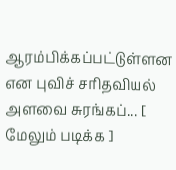ஆரம்பிக்கப்பட்டுள்ளன என புவிச் சரிதவியல் அளவை சுரங்கப்... [ மேலும் படிக்க ]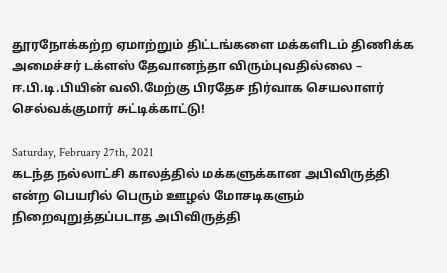தூரநோக்கற்ற ஏமாற்றும் திட்டங்களை மக்களிடம் திணிக்க அமைச்சர் டக்ளஸ் தேவானந்தா விரும்புவதில்லை – ஈ.பி.டி.பியின் வலி.மேற்கு பிரதேச நிர்வாக செயலாளர் செல்வக்குமார் சுட்டிக்காட்டு!

Saturday, February 27th, 2021
கடந்த நல்லாட்சி காலத்தில் மக்களுக்கான அபிவிருத்தி என்ற பெயரில் பெரும் ஊழல் மோசடிகளும் நிறைவுறுத்தப்படாத அபிவிருத்தி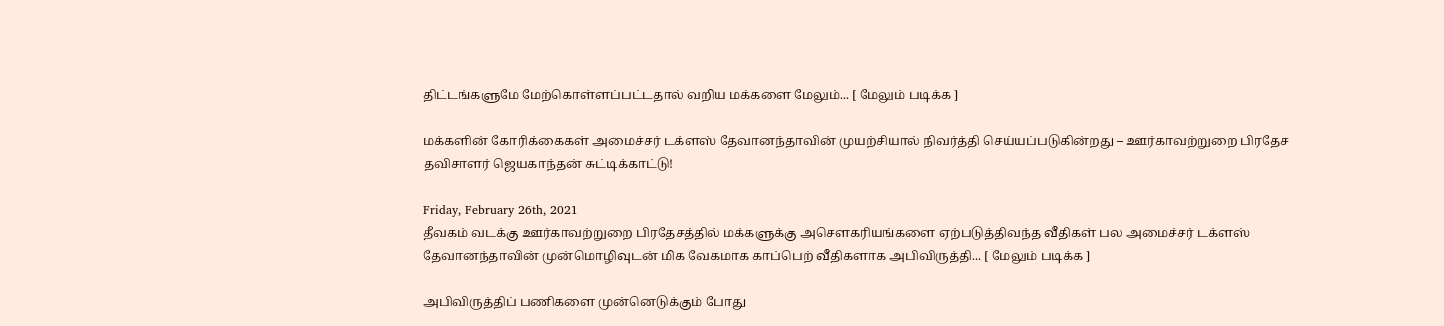திட்டங்களுமே மேற்கொள்ளப்பட்டதால் வறிய மக்களை மேலும்... [ மேலும் படிக்க ]

மக்களின் கோரிக்கைகள் அமைச்சர் டக்ளஸ் தேவானந்தாவின் முயற்சியால் நிவர்த்தி செய்யப்படுகின்றது – ஊர்காவற்றுறை பிரதேச தவிசாளர் ஜெயகாந்தன் சுட்டிக்காட்டு!

Friday, February 26th, 2021
தீவகம் வடக்கு ஊர்காவற்றுறை பிரதேசத்தில் மக்களுக்கு அசௌகரியங்களை ஏற்படுத்திவந்த வீதிகள் பல அமைச்சர் டக்ளஸ் தேவானந்தாவின் முன்மொழிவுடன் மிக வேகமாக காப்பெற் வீதிகளாக அபிவிருத்தி... [ மேலும் படிக்க ]

அபிவிருத்திப் பணிகளை முன்னெடுக்கும் போது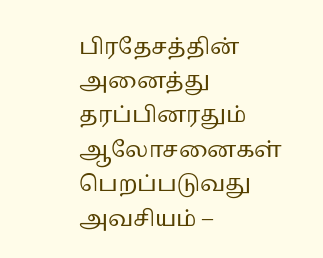பிரதேசத்தின் அனைத்து தரப்பினரதும் ஆலோசனைகள் பெறப்படுவது அவசியம் –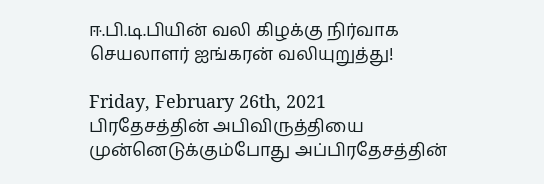ஈ.பி.டி.பியின் வலி கிழக்கு நிர்வாக செயலாளர் ஐங்கரன் வலியுறுத்து!

Friday, February 26th, 2021
பிரதேசத்தின் அபிவிருத்தியை முன்னெடுக்கும்போது அப்பிரதேசத்தின்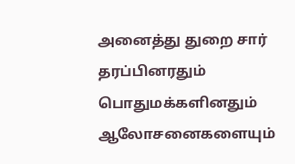அனைத்து துறை சார் தரப்பினரதும் பொதுமக்களினதும் ஆலோசனைகளையும்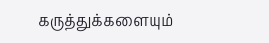கருத்துக்களையும்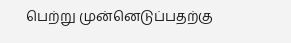பெற்று முன்னெடுப்பதற்கு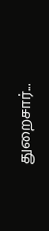துறைசார்...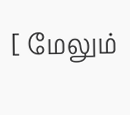[ மேலும்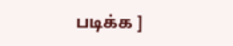படிக்க ]